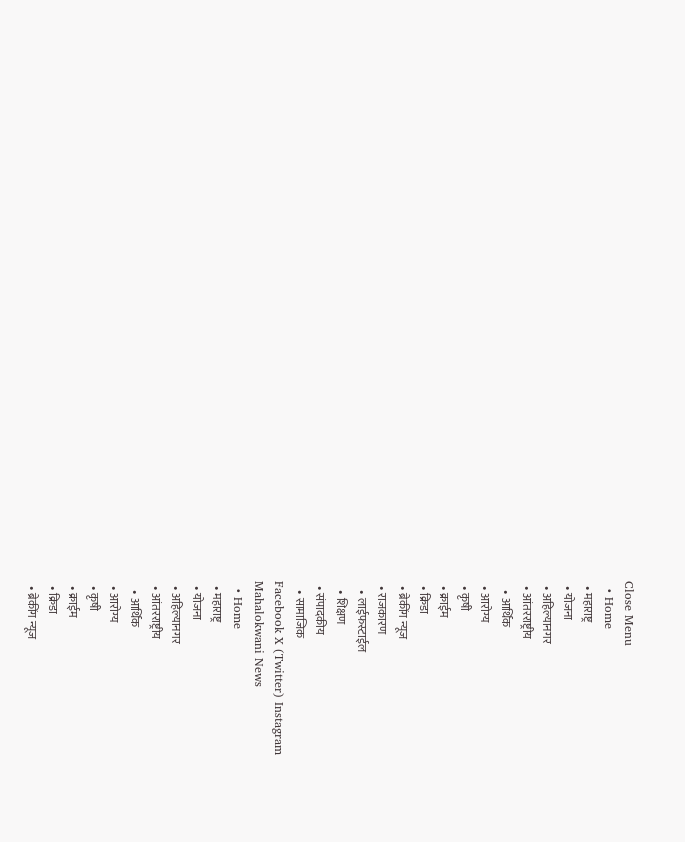Close Menu
  • Home
  • महाराष्ट्र
  • योजना
  • अहिल्यानगर
  • आंतरराष्ट्रीय
    • आर्थिक
  • आरोग्य
  • कृषी
  • क्राईम
  • क्रिडा
  • ब्रेकींग न्यूज
  • राजकारण
    • लाईफस्टाईल
    • शिक्षण
  • संपादकीय
    • सामाजिक
Facebook X (Twitter) Instagram
Mahalokwani News
  • Home
  • महाराष्ट्र
  • योजना
  • अहिल्यानगर
  • आंतरराष्ट्रीय
    • आर्थिक
  • आरोग्य
  • कृषी
  • क्राईम
  • क्रिडा
  • ब्रेकींग न्यूज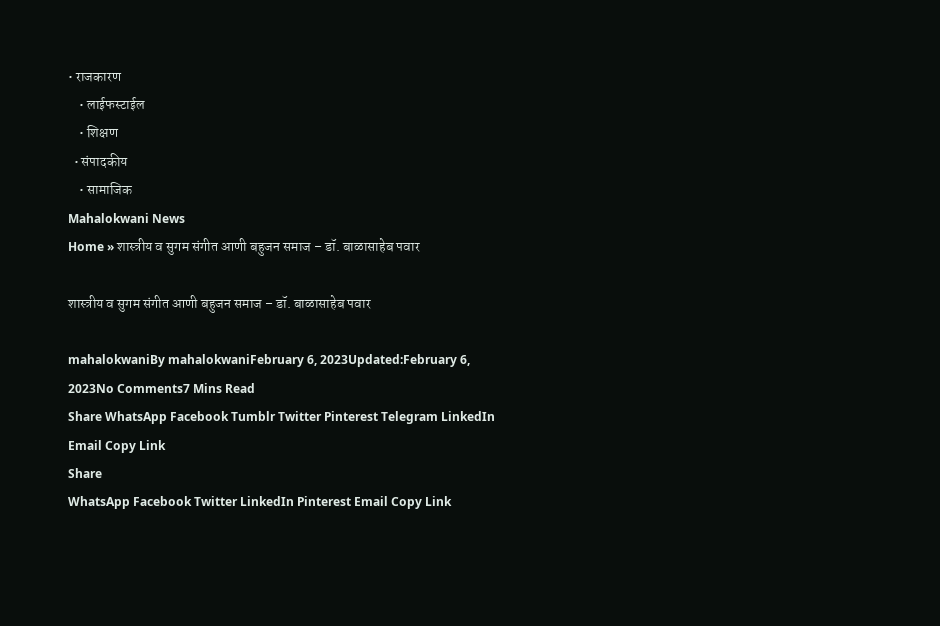• राजकारण
    • लाईफस्टाईल
    • शिक्षण
  • संपादकीय
    • सामाजिक
Mahalokwani News
Home » शास्त्रीय व सुगम संगीत आणी बहुजन समाज – डॉ. बाळासाहेब पवार

शास्त्रीय व सुगम संगीत आणी बहुजन समाज – डॉ. बाळासाहेब पवार

mahalokwaniBy mahalokwaniFebruary 6, 2023Updated:February 6, 2023No Comments7 Mins Read
Share WhatsApp Facebook Tumblr Twitter Pinterest Telegram LinkedIn Email Copy Link
Share
WhatsApp Facebook Twitter LinkedIn Pinterest Email Copy Link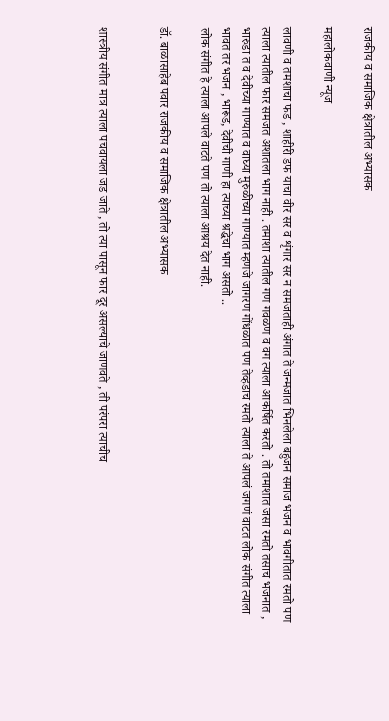राजकीय व समाजिक क्षेत्रातील अभ्यासक

महालोकवाणी न्यूज

लावणी व तमशाचा फड , शाहीरी डफ याचा वीर सर व शृंगार सर न समजताही अंगात ते जन्मजात भिनलेला बहुजन समाज भजन व भावगीतात रमतो पण त्याला त्यातील फार समजत अशातला भाग नाही . तमाशा त्यातील गण गवळण व वग त्याला आकर्षित करतो . तो तमाशात जसा रमतो तसाच भजनात , भारुडा त व देवीच्या गाण्यात व वाघ्या मुरुळीच्या गाण्यात म्हणजे जागरण गोंधळात पण तेव्हडाच रमतो त्याला ते आपलं जगणं वाटत लोक संगीत त्याला भावत तर भजन , भारूड, देवीची गाणी हा त्याच्या श्रद्धेचा भाग असतो ..
लोक संगीत हे त्याला आपले वाटते पण तो त्याला आश्रय देत नाही.

डॉ. बाळासाहेब पवार राजकीय व समाजिक क्षेत्रातील अभ्यासक


शास्त्रीय संगीत मात्र त्याला पचवायला जड जाते , तो त्या पासून फार दूर असल्याचे जाणवते , ती परंपरा त्याचीच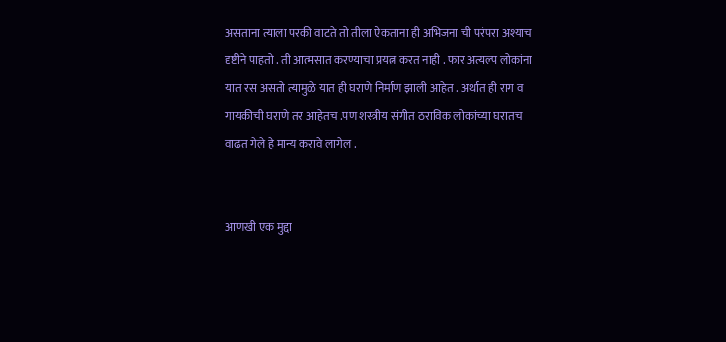असताना त्याला परकी वाटते तो तीला ऐकताना ही अभिजना ची परंपरा अश्याच दृष्टीने पाहतो . ती आत्मसात करण्याचा प्रयत्न करत नाही . फार अत्यल्प लोकांना यात रस असतो त्यामुळे यात ही घराणे निर्माण झाली आहेत . अर्थात ही राग व गायकीची घराणे तर आहेतच .पण शस्त्रीय संगीत ठराविक लोकांच्या घरातच वाढत गेले हे मान्य करावे लागेल .


आणखी एक मुद्दा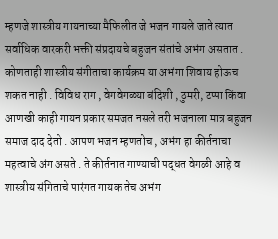म्हणजे शास्त्रीय गायनाच्या मैफिलीत जे भजन गायले जाते त्यात सर्वाधिक वारकरी भक्ती संप्रदायचे बहुजन संतांचे अभंग असतात . कोणताही शास्त्रीय संगीताचा कार्यक्रम या अभंगा शिवाय होऊच शकत नाही . विविध राग , वेगवेगळ्या बंदिशी , ठुमरी, टप्पा किंवा आणखी काही गायन प्रकार समजत नसले तरी भजनाला मात्र बहुजन समाज दाद देतो . आपण भजन म्हणतोच , अभंग हा कीर्तनाचा महत्वाचे अंग असते . ते कीर्तनात गाण्याची पद्धत वेगळी आहे व शास्त्रीय संगिताचे पारंगत गायक तेच अभंग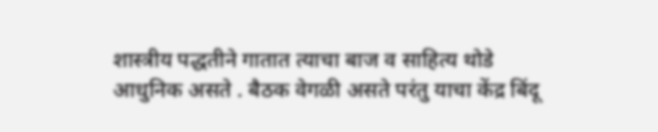शास्त्रीय पद्धतीने गातात त्याचा बाज व साहित्य थोडे आधुनिक असते . बैठक वेगळी असते परंतु याचा केंद्र बिंदू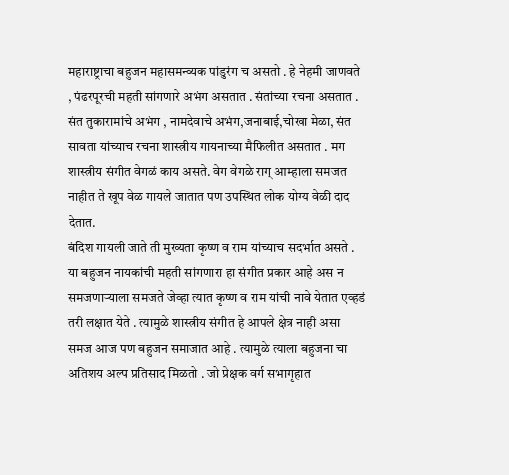महाराष्ट्राचा बहुजन महासमन्व्यक पांडुरंग च असतो . हे नेहमी जाणवते , पंढरपूरची महती सांगणारे अभंग असतात . संतांच्या रचना असतात . संत तुकारामांचे अभंग , नामदेवाचे अभंग,जनाबाई,चोखा मेळा, संत सावता यांच्याच रचना शास्त्रीय गायनाच्या मैफिलीत असतात . मग शास्त्रीय संगीत वेगळं काय असते. वेग वेगळे राग् आम्हाला समजत नाहीत ते खूप वेळ गायले जातात पण उपस्थित लोक योग्य वेळी दाद देतात.
बंदिश गायली जाते ती मुख्यता कृष्ण व राम यांच्याच सदर्भात असते . या बहुजन नायकांची महती सांगणारा हा संगीत प्रकार आहे अस न समजणाऱ्याला समजते जेव्हा त्यात कृष्ण व राम यांची नावे येतात एव्हडं तरी लक्षात येते . त्यामुळे शास्त्रीय संगीत हे आपले क्षेत्र नाही असा समज आज पण बहुजन समाजात आहे . त्यामुळे त्याला बहुजना चा अतिशय अल्प प्रतिसाद मिळतो . जो प्रेक्षक वर्ग सभागृहात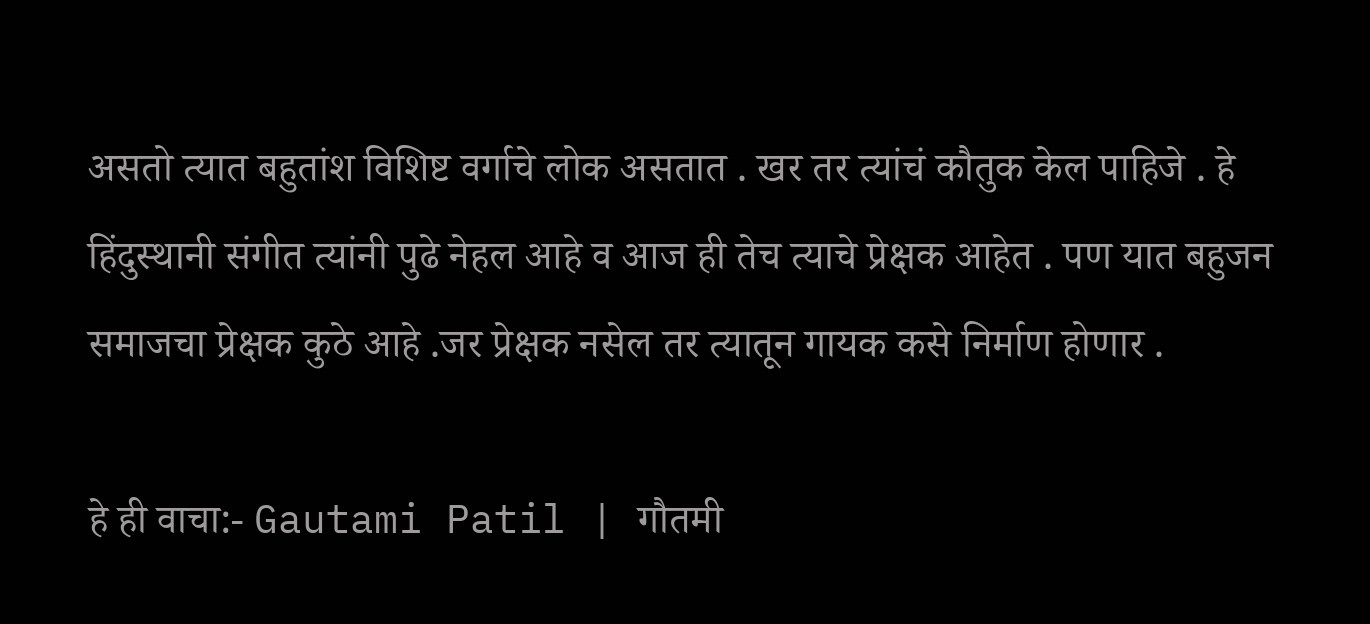असतो त्यात बहुतांश विशिष्ट वर्गाचे लोक असतात . खर तर त्यांचं कौतुक केल पाहिजे . हे हिंदुस्थानी संगीत त्यांनी पुढे नेहल आहे व आज ही तेच त्याचे प्रेक्षक आहेत . पण यात बहुजन समाजचा प्रेक्षक कुठे आहे .जर प्रेक्षक नसेल तर त्यातून गायक कसे निर्माण होणार .

हे ही वाचा:- Gautami Patil | गौतमी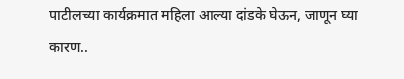पाटीलच्या कार्यक्रमात महिला आल्या दांडके घेऊन, जाणून घ्या कारण..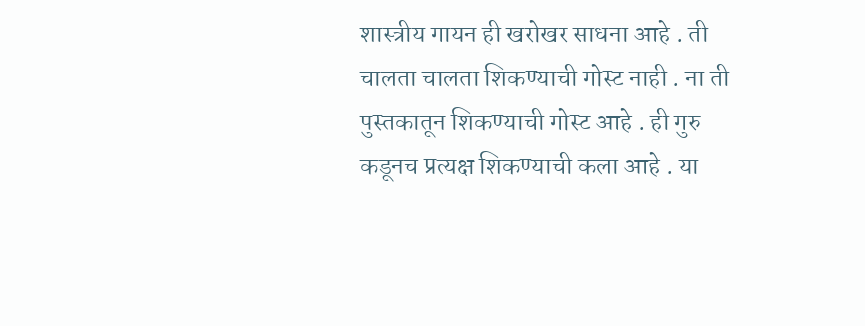शास्त्रीय गायन ही खरोखर साधना आहे . ती चालता चालता शिकण्याची गोस्ट नाही . ना ती पुस्तकातून शिकण्याची गोस्ट आहे . ही गुरु कडूनच प्रत्यक्ष शिकण्याची कला आहे . या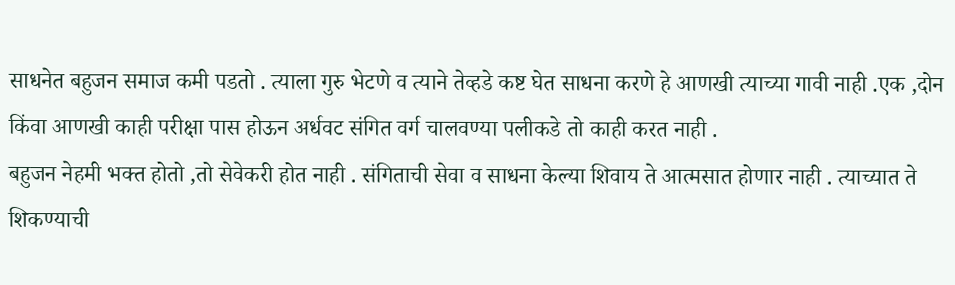साधनेत बहुजन समाज कमी पडतो . त्याला गुरु भेटणे व त्याने तेव्हडे कष्ट घेत साधना करणे हे आणखी त्याच्या गावी नाही .एक ,दोन किंवा आणखी काही परीक्षा पास होऊन अर्धवट संगित वर्ग चालवण्या पलीकडे तो काही करत नाही .
बहुजन नेहमी भक्त होतो ,तो सेवेकरी होत नाही . संगिताची सेवा व साधना केल्या शिवाय ते आत्मसात होणार नाही . त्याच्यात ते शिकण्याची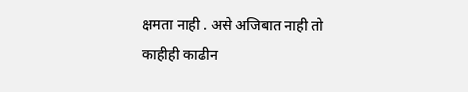क्षमता नाही . असे अजिबात नाही तो काहीही काढीन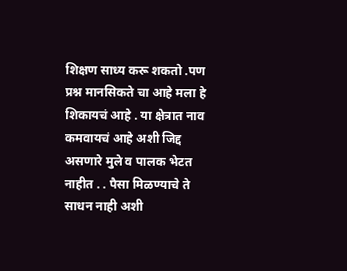शिक्षण साध्य करू शकतो .पण प्रश्न मानसिकते चा आहे मला हे शिकायचं आहे . या क्षेत्रात नाव कमवायचं आहे अशी जिद्द असणारे मुले व पालक भेटत नाहीत . . पैसा मिळण्याचे ते साधन नाही अशी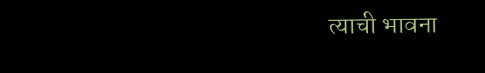त्याची भावना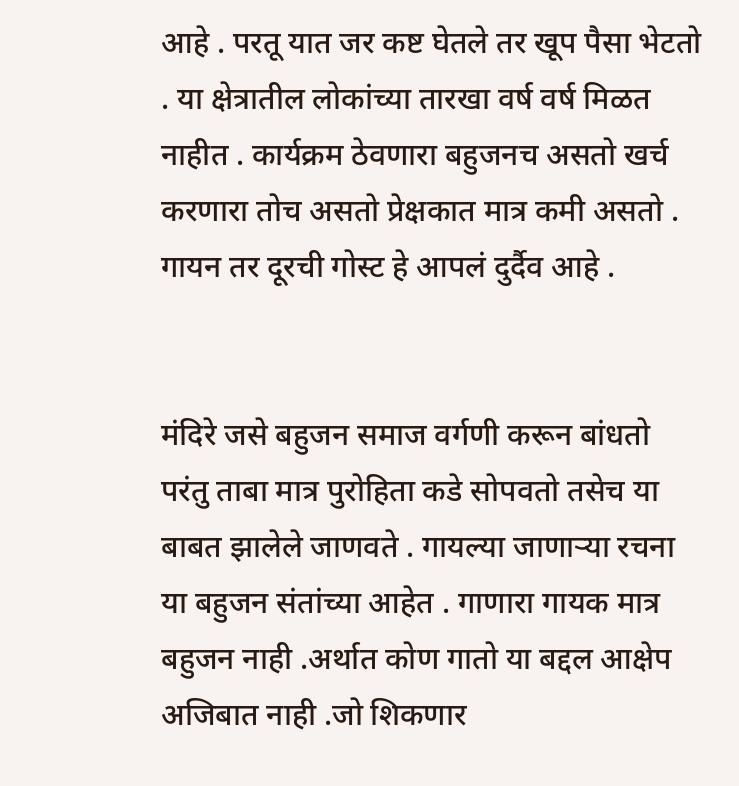आहे . परतू यात जर कष्ट घेतले तर खूप पैसा भेटतो . या क्षेत्रातील लोकांच्या तारखा वर्ष वर्ष मिळत नाहीत . कार्यक्रम ठेवणारा बहुजनच असतो खर्च करणारा तोच असतो प्रेक्षकात मात्र कमी असतो . गायन तर दूरची गोस्ट हे आपलं दुर्दैव आहे .


मंदिरे जसे बहुजन समाज वर्गणी करून बांधतो परंतु ताबा मात्र पुरोहिता कडे सोपवतो तसेच या बाबत झालेले जाणवते . गायल्या जाणाऱ्या रचना या बहुजन संतांच्या आहेत . गाणारा गायक मात्र बहुजन नाही .अर्थात कोण गातो या बद्दल आक्षेप अजिबात नाही .जो शिकणार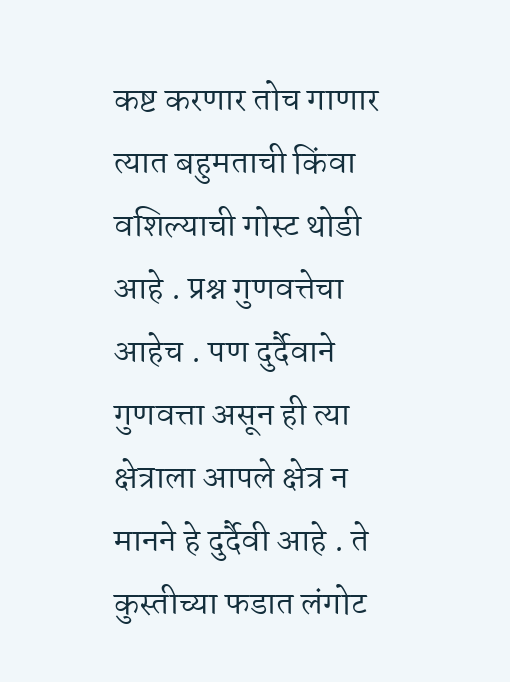कष्ट करणार तोच गाणार त्यात बहुमताची किंवा वशिल्याची गोस्ट थोडी आहे . प्रश्न गुणवत्तेचा आहेच . पण दुर्दैवाने गुणवत्ता असून ही त्या क्षेत्राला आपले क्षेत्र न मानने हे दुर्दैवी आहे . ते कुस्तीच्या फडात लंगोट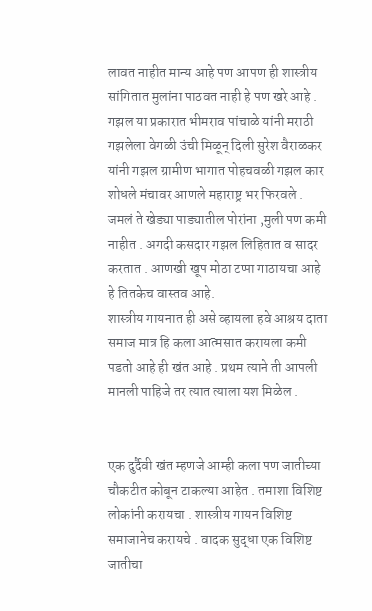लावत नाहीत मान्य आहे पण आपण ही शास्त्रीय सांगितात मुलांना पाठवत नाही हे पण खरे आहे .
गझल या प्रकारात भीमराव पांचाळे यांनी मराठी गझलेला वेगळी उंची मिळून् दिली सुरेश वैराळकर यांनी गझल ग्रामीण भागात पोहचवळी गझल कार शोधले मंचावर आणले महाराष्ट्र भर फिरवले . जमलं ते खेड्या पाड्यातील पोरांना ,मुली पण कमी नाहीत . अगदी कसदार गझल लिहितात व सादर करतात . आणखी खूप मोठा टप्पा गाठायचा आहे हे तितकेच वास्तव आहे.
शास्त्रीय गायनात ही असे व्हायला हवे आश्रय दाता समाज मात्र हि कला आत्मसात करायला कमी पडतो आहे ही खंत आहे . प्रथम त्याने ती आपली मानली पाहिजे तर त्यात त्याला यश मिळेल .


एक दुर्दैवी खंत म्हणजे आम्ही कला पण जातीच्या चौकटीत कोबून टाकल्या आहेत . तमाशा विशिष्ट लोकांनी करायचा . शास्त्रीय गायन विशिष्ट समाजानेच करायचे . वादक सुद्धा एक विशिष्ट जातीचा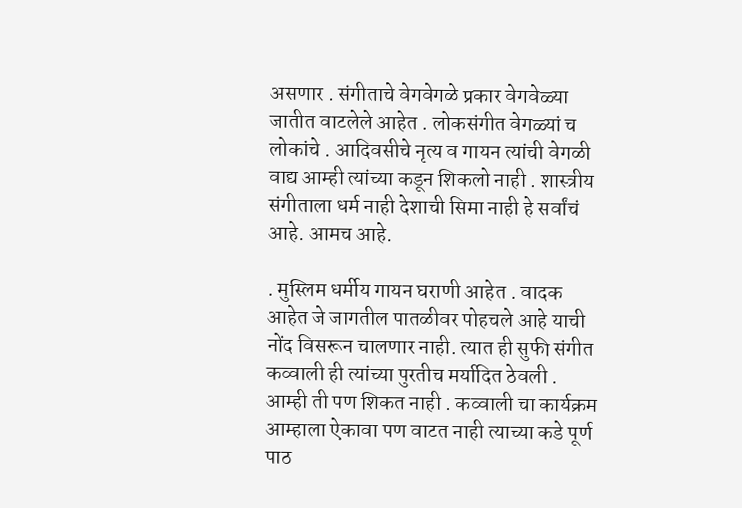असणार . संगीताचे वेगवेगळे प्रकार वेगवेळ्या जातीत वाटलेले आहेत . लोकसंगीत वेगळ्यां च लोकांचे . आदिवसीचे नृत्य व गायन त्यांची वेगळी वाद्य आम्ही त्यांच्या कडून शिकलो नाही . शास्त्रीय संगीताला धर्म नाही देशाची सिमा नाही हे सर्वांचं आहे. आमच आहे.

. मुस्लिम धर्मीय गायन घराणी आहेत . वादक आहेत जे जागतील पातळीवर पोहचले आहे याची नोंद विसरून चालणार नाही. त्यात ही सुफी संगीत कव्वाली ही त्यांच्या पुरतीच मर्यादित ठेवली . आम्ही ती पण शिकत नाही . कव्वाली चा कार्यक्रम आम्हाला ऐकावा पण वाटत नाही त्याच्या कडे पूर्ण पाठ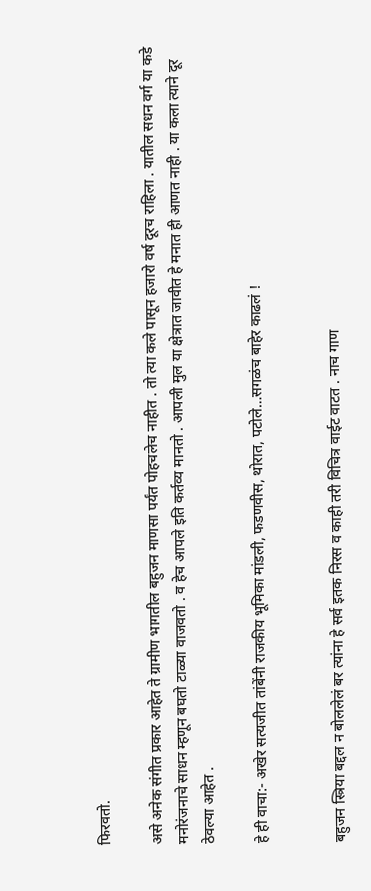फिरवतो.

असे अनेक संगीत प्रकार आहेत ते ग्रामीण भागतील बहुजन माणसा पर्यंत पोहचलेच नाहीत . तो त्या कले पासून हजारो वर्ष दूरच राहिला . यातील सधन वर्ग या कडे मनोरंजनाचे साधन म्हणून बघतो टाळ्या वाजवतो . व हेच आपले इति कर्तव्य मानतो . आपली मुल या क्षेत्रात जावीत हे मनात ही आणत नाही . या कला त्याने दूर ठेवल्या आहेत .

हे ही वाचा:- अखेर सत्यजीत तांबेंनी राजकीय भूमिका मांडली, फडणवीस, थोरात, पटोले…सगळंच बाहेर काढलं !


बहुजन स्त्रिया बद्दल न बोललेलं बर त्यांना हे सर्व इतक निरस व काही तरी विचित्र वाईट वाटत . नाच गाण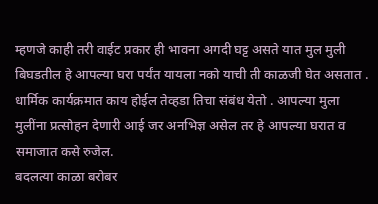म्हणजे काही तरी वाईट प्रकार ही भावना अगदी घट्ट असते यात मुल मुली बिघडतील हे आपल्या घरा पर्यंत यायला नको याची ती काळजी घेत असतात . धार्मिक कार्यक्रमात काय होईल तेव्हडा तिचा संबंध येतो . आपल्या मुला मुलींना प्रत्सोहन देणारी आई जर अनभिज्ञ असेल तर हे आपल्या घरात व समाजात कसे रुजेल.
बदलत्या काळा बरोबर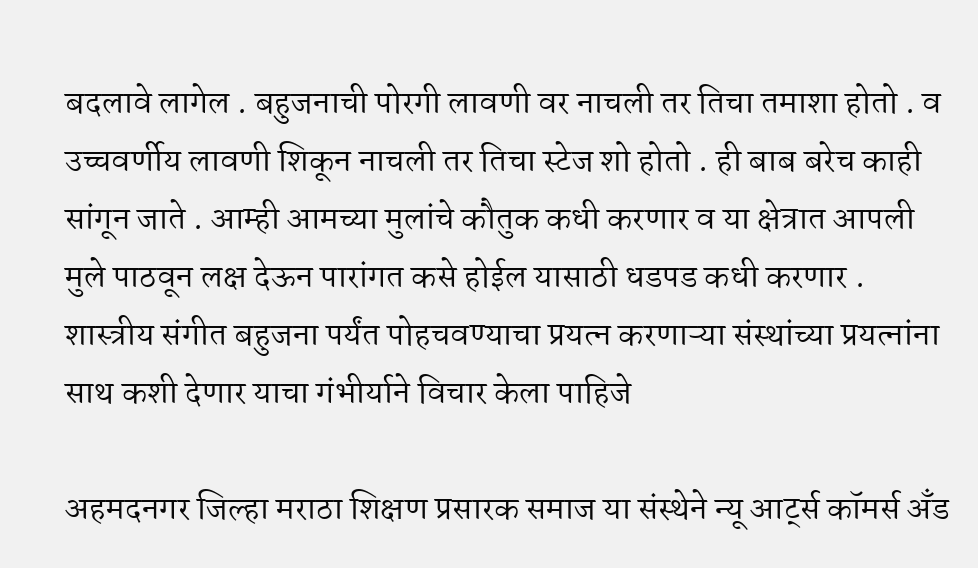बदलावे लागेल . बहुजनाची पोरगी लावणी वर नाचली तर तिचा तमाशा होतो . व उच्चवर्णीय लावणी शिकून नाचली तर तिचा स्टेज शो होतो . ही बाब बरेच काही सांगून जाते . आम्ही आमच्या मुलांचे कौतुक कधी करणार व या क्षेत्रात आपली मुले पाठवून लक्ष देऊन पारांगत कसे होईल यासाठी धडपड कधी करणार . शास्त्रीय संगीत बहुजना पर्यंत पोहचवण्याचा प्रयत्न करणाऱ्या संस्थांच्या प्रयत्नांना साथ कशी देणार याचा गंभीर्याने विचार केला पाहिजे

अहमदनगर जिल्हा मराठा शिक्षण प्रसारक समाज या संस्थेने न्यू आर्ट्स कॉमर्स अँड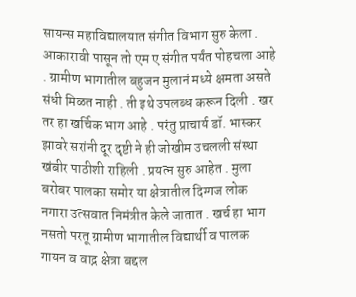सायन्स महाविद्यालयात संगीत विभाग सुरु केला . आकारावी पासून तो एम ए संगीत पर्यंत पोहचला आहे . ग्रामीण भागातील बहुजन मुलानं मध्ये क्षमता असते संधी मिळत नाही . ती इथे उपलब्ध करून दिली . खर तर हा खर्चिक भाग आहे . परंतु प्राचार्य डॉ. भास्कर झावरे सरांनी दूर दृष्टी ने ही जोखीम उचलली संस्था खंबीर पाठीशी राहिली . प्रयत्न सुरु आहेत . मुला बरोबर पालका समोर या क्षेत्रातील दिग्गज लोक नगारा उत्सवात निमंत्रीत केले जातात . खर्च हा भाग नसतो परतू ग्रामीण भागातील विद्यार्थी व पालक गायन व वाद्न क्षेत्रा बद्दल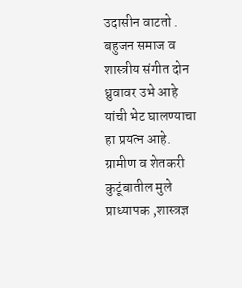उदासीन वाटतो . बहुजन समाज व शास्त्रीय संगीत दोन ध्रुवावर उभे आहे यांची भेट घालण्याचा हा प्रयत्न आहे. ग्रामीण व शेतकरी कुटूंबातील मुले प्राध्यापक ,शास्त्रज्ञ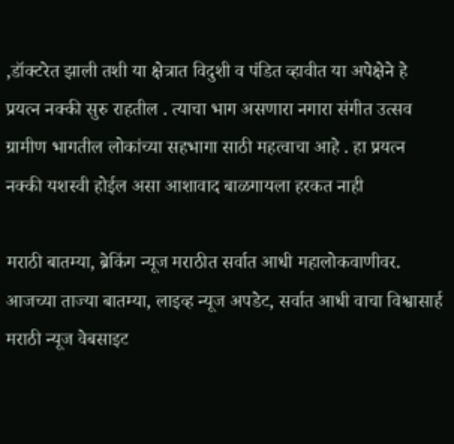,डॉक्टरेत झाली तशी या क्षेत्रात विदुशी व पंडित व्हावीत या अपेक्षेने हे प्रयत्न नक्की सुरु राहतील . त्याचा भाग असणारा नगारा संगीत उत्सव ग्रामीण भागतील लोकांच्या सहभागा साठी महत्वाचा आहे . हा प्रयत्न नक्की यशस्वी होईल असा आशावाद बाळगायला हरकत नाही

मराठी बातम्या, ब्रेकिंग न्यूज मराठीत सर्वात आधी महालोकवाणीवर. आजच्या ताज्या बातम्या, लाइव्ह न्यूज अपडेट, सर्वात आधी वाचा विश्वासार्ह मराठी न्यूज वेबसाइट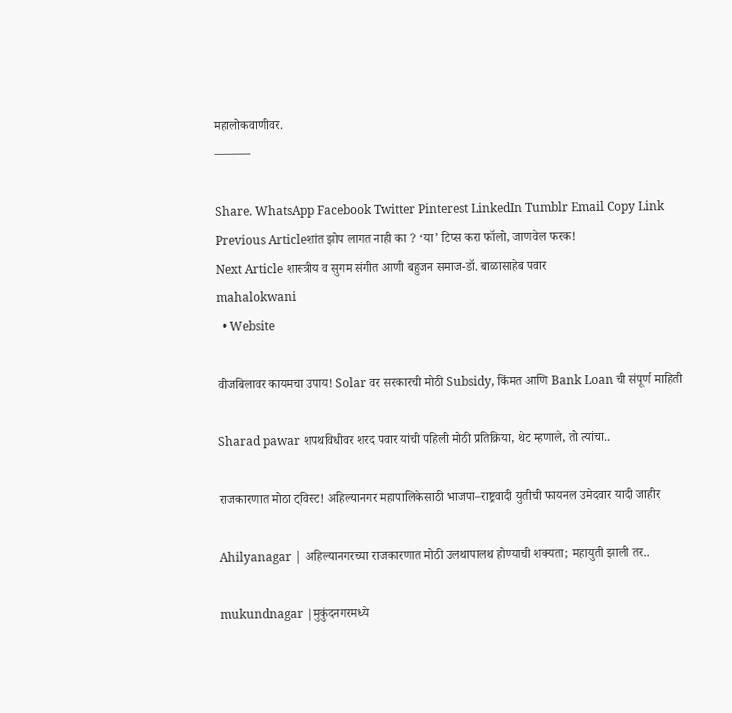महालोकवाणीवर.
———

Share. WhatsApp Facebook Twitter Pinterest LinkedIn Tumblr Email Copy Link
Previous Articleशांत झोप लागत नाही का ? ‘या’ टिप्स करा फॉलो, जाणवेल फरक!
Next Article शास्त्रीय व सुगम संगीत आणी बहुजन समाज-डॉ. बाळासाहेब पवार
mahalokwani
  • Website

वीजबिलावर कायमचा उपाय! Solar वर सरकारची मोठी Subsidy, किंमत आणि Bank Loan ची संपूर्ण माहिती

Sharad pawar शपथविधीवर शरद पवार यांची पहिली मोठी प्रतिक्रिया, थेट म्हणाले, तो त्यांचा..

राजकारणात मोठा ट्विस्ट! अहिल्यानगर महापालिकेसाठी भाजपा–राष्ट्रवादी युतीची फायनल उमेदवार यादी जाहीर

Ahilyanagar | अहिल्यानगरच्या राजकारणात मोठी उलथापालथ होण्याची शक्यता; महायुती झाली तर..

mukundnagar |मुकुंदनगरमध्ये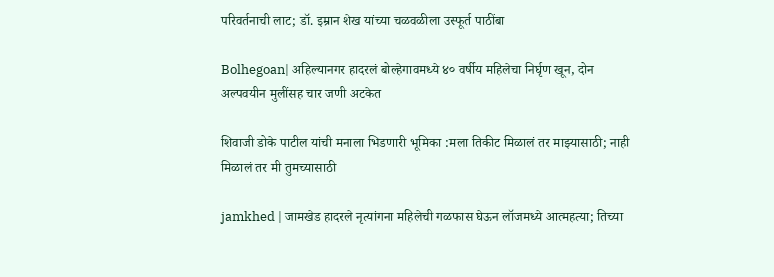परिवर्तनाची लाट; डॉ. इम्रान शेख यांच्या चळवळीला उस्फूर्त पाठींबा

Bolhegoan| अहिल्यानगर हादरलं बोल्हेगावमध्ये ४० वर्षीय महिलेचा निर्घृण खून, दोन अल्पवयीन मुलींसह चार जणी अटकेत

शिवाजी डोके पाटील यांची मनाला भिडणारी भूमिका :मला तिकीट मिळालं तर माझ्यासाठी; नाही मिळालं तर मी तुमच्यासाठी

jamkhed | जामखेड हादरले नृत्यांगना महिलेची गळफास घेऊन लॉजमध्ये आत्महत्या; तिच्या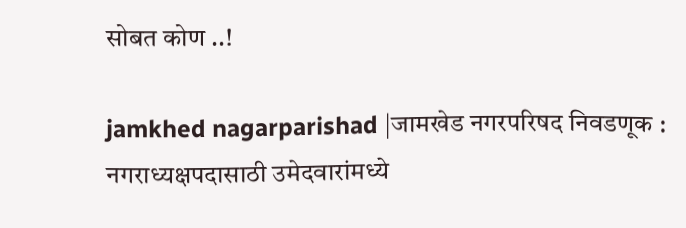सोबत कोण ..!

jamkhed nagarparishad |जामखेड नगरपरिषद निवडणूक : नगराध्यक्षपदासाठी उमेदवारांमध्ये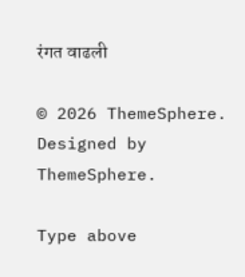रंगत वाढली

© 2026 ThemeSphere. Designed by ThemeSphere.

Type above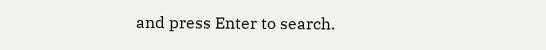and press Enter to search.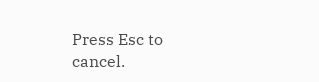Press Esc to cancel.